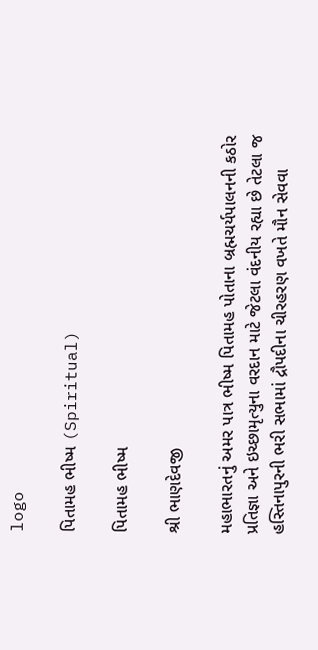logo

પિતામહ ભીષ્મ (Spiritual)

પિતામહ ભીષ્મ

શ્રી ભાણદેવજી

મહાભારતનું અમર પાત્ર ભીષ્મ પિતામહ પોતાના બ્રહ્મચર્યપાલનની કઠોર પ્રતિજ્ઞા અને ઇચ્છામૃત્યુના વરદાન માટે જેટલા વંદનીય રહ્યા છે તેટલા જ હસ્તિનાપુરની ભરી સભામાં દ્રૌપદીના ચીરહરણ વખતે મૌન સેવવા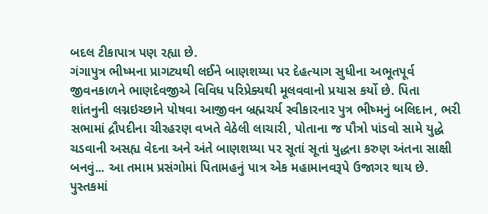બદલ ટીકાપાત્ર પણ રહ્યા છે‌.
ગંગાપુત્ર ભીષ્મના પ્રાગટ્યથી લઈને બાણશય્યા પર દેહત્યાગ સુધીના અભૂતપૂર્વ જીવનકાળને ભાણદેવજીએ વિવિધ પરિપ્રેક્યથી મૂલવવાનો પ્રયાસ કર્યો છે. પિતા શાંતનુની લગ્નઇચ્છાને પોષવા આજીવન બ્રહ્મચર્ય સ્વીકારનાર પુત્ર ભીષ્મનું બલિદાન, ભરી સભામાં દ્રૌપદીના ચીરહરણ વખતે વેઠેલી લાચારી, પોતાના જ પૌત્રો પાંડવો સામે યુદ્ધે ચડવાની અસહ્ય વેદના અને અંતે બાણશય્યા પર સૂતાં સૂતાં યુદ્ધના કરુણ અંતના સાક્ષી બનવું... આ તમામ પ્રસંગોમાં પિતામહનું પાત્ર એક મહામાનવરૂપે ઉજાગર થાય છે.
પુસ્તકમાં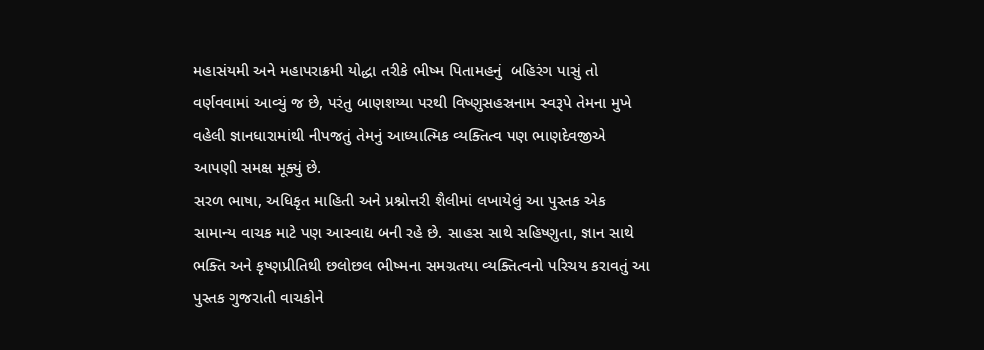મહાસંયમી અને મહાપરાક્રમી યોદ્ધા તરીકે ભીષ્મ પિતામહનું  બહિરંગ પાસું તો વર્ણવવામાં આવ્યું જ છે, પરંતુ બાણશય્યા પરથી વિષ્ણુસહસ્રનામ સ્વરૂપે તેમના મુખે વહેલી જ્ઞાનધારામાંથી નીપજતું તેમનું આધ્યાત્મિક વ્યક્તિત્વ પણ ભાણદેવજીએ આપણી સમક્ષ મૂક્યું છે.
સરળ ભાષા, અધિકૃત માહિતી અને પ્રશ્નોત્તરી શૈલીમાં લખાયેલું આ પુસ્તક એક સામાન્ય વાચક માટે પણ આસ્વાદ્ય બની રહે છે. સાહસ સાથે સહિષ્ણુતા, જ્ઞાન સાથે ભક્તિ અને કૃષ્ણપ્રીતિથી છલોછલ ભીષ્મના સમગ્રતયા વ્યક્તિત્વનો પરિચય કરાવતું આ પુસ્તક ગુજરાતી વાચકોને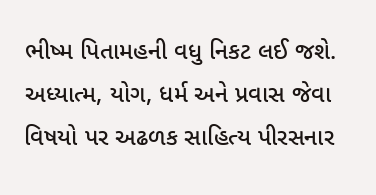ભીષ્મ પિતામહની વધુ નિકટ લઈ જશે.
અધ્યાત્મ, યોગ, ધર્મ અને પ્રવાસ જેવા વિષયો પર અઢળક સાહિત્ય પીરસનાર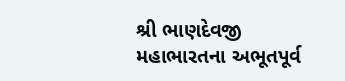શ્રી ભાણદેવજી મહાભારતના અભૂતપૂર્વ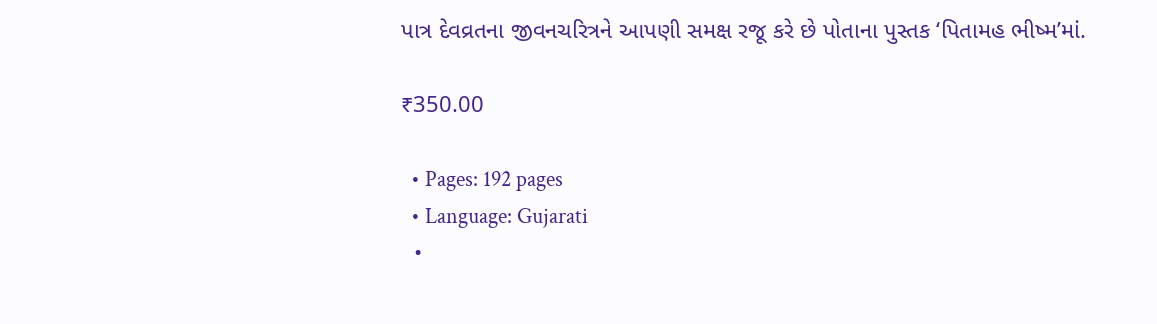પાત્ર દેવવ્રતના જીવનચરિત્રને આપણી સમક્ષ રજૂ કરે છે પોતાના પુસ્તક ‘પિતામહ ભીષ્મ’માં.

₹350.00

  • Pages: 192 pages
  • Language: Gujarati
  •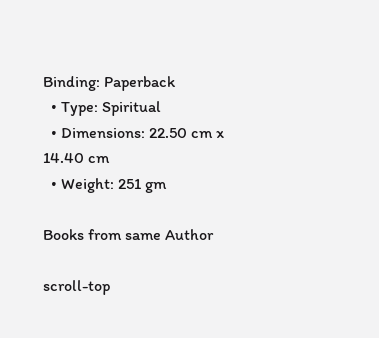Binding: Paperback
  • Type: Spiritual
  • Dimensions: 22.50 cm x 14.40 cm
  • Weight: 251 gm

Books from same Author

scroll-top